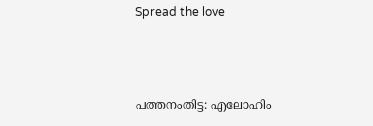Spread the love



പത്തനംതിട്ട: എലോഹിം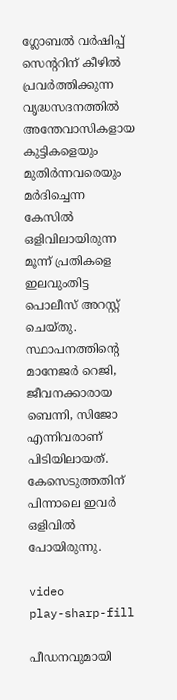ഗ്ലോബൽ വർഷിപ്പ് സെന്ററിന് കീഴിൽ പ്രവർത്തിക്കുന്ന വൃദ്ധസദനത്തിൽ അന്തേവാസികളായ കുട്ടികളെയും മുതിർന്നവരെയും മർദിച്ചെന്ന കേസിൽ ഒളിവിലായിരുന്ന മൂന്ന് പ്രതികളെ ഇലവുംതിട്ട പൊലീസ് അറസ്റ്റ് ചെയ്തു. സ്ഥാപനത്തിന്റെ മാനേജർ റെജി, ജീവനക്കാരായ ബെന്നി, സിജോ എന്നിവരാണ് പിടിയിലായത്. കേസെടുത്തതിന് പിന്നാലെ ഇവർ ഒളിവിൽ പോയിരുന്നു.

video
play-sharp-fill

പീഡനവുമായി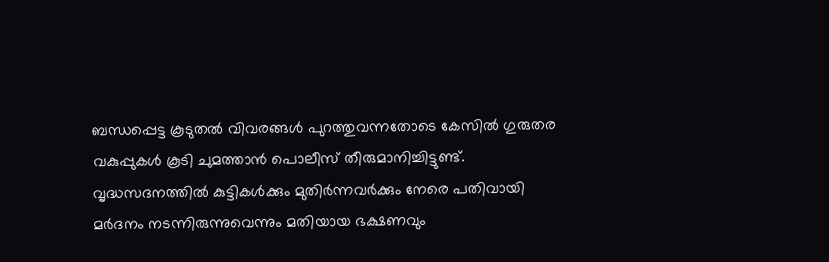ബന്ധപ്പെട്ട കൂടുതൽ വിവരങ്ങൾ പുറത്തുവന്നതോടെ കേസിൽ ഗുരുതര വകുപ്പുകൾ കൂടി ചുമത്താൻ പൊലീസ് തീരുമാനിച്ചിട്ടുണ്ട്. വൃദ്ധസദനത്തിൽ കുട്ടികൾക്കും മുതിർന്നവർക്കും നേരെ പതിവായി മർദനം നടന്നിരുന്നുവെന്നും മതിയായ ഭക്ഷണവും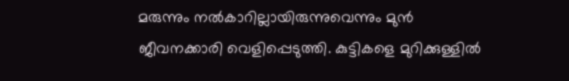മരുന്നും നൽകാറില്ലായിരുന്നുവെന്നും മുൻ ജീവനക്കാരി വെളിപ്പെടുത്തി. കുട്ടികളെ മുറിക്കുള്ളിൽ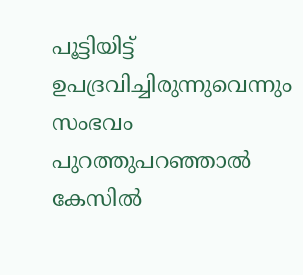പൂട്ടിയിട്ട് ഉപദ്രവിച്ചിരുന്നുവെന്നും സംഭവം പുറത്തുപറഞ്ഞാൽ കേസിൽ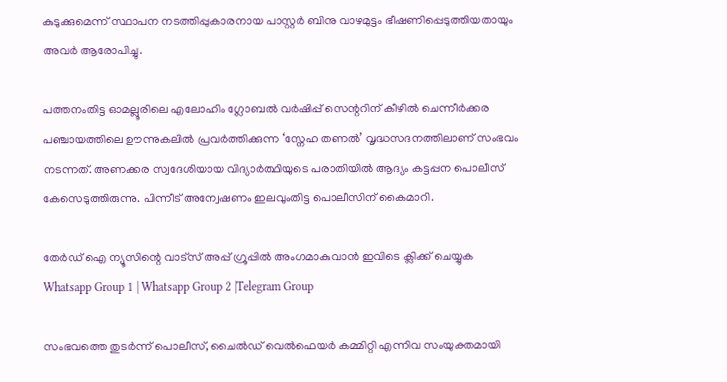കുടുക്കുമെന്ന് സ്ഥാപന നടത്തിപ്പുകാരനായ പാസ്റ്റർ ബിനു വാഴമുട്ടം ഭീഷണിപ്പെടുത്തിയതായും അവർ ആരോപിച്ചു.

പത്തനംതിട്ട ഓമല്ലൂരിലെ എലോഹിം ഗ്ലോബൽ വർഷിപ്പ് സെന്ററിന് കീഴിൽ ചെന്നീർക്കര പഞ്ചായത്തിലെ ഊന്നുകലിൽ പ്രവർത്തിക്കുന്ന ‘സ്നേഹ തണൽ’ വൃദ്ധസദനത്തിലാണ് സംഭവം നടന്നത്. അണക്കര സ്വദേശിയായ വിദ്യാർത്ഥിയുടെ പരാതിയിൽ ആദ്യം കട്ടപ്പന പൊലീസ് കേസെടുത്തിരുന്നു. പിന്നീട് അന്വേഷണം ഇലവുംതിട്ട പൊലീസിന് കൈമാറി.

തേർഡ് ഐ ന്യൂസിന്റെ വാട്സ് അപ്പ് ഗ്രൂപ്പിൽ അംഗമാകുവാൻ ഇവിടെ ക്ലിക്ക് ചെയ്യുക
Whatsapp Group 1 | Whatsapp Group 2 |Telegram Group

സംഭവത്തെ തുടർന്ന് പൊലീസ്, ചൈൽഡ് വെൽഫെയർ കമ്മിറ്റി എന്നിവ സംയുക്തമായി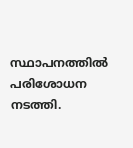സ്ഥാപനത്തിൽ പരിശോധന നടത്തി.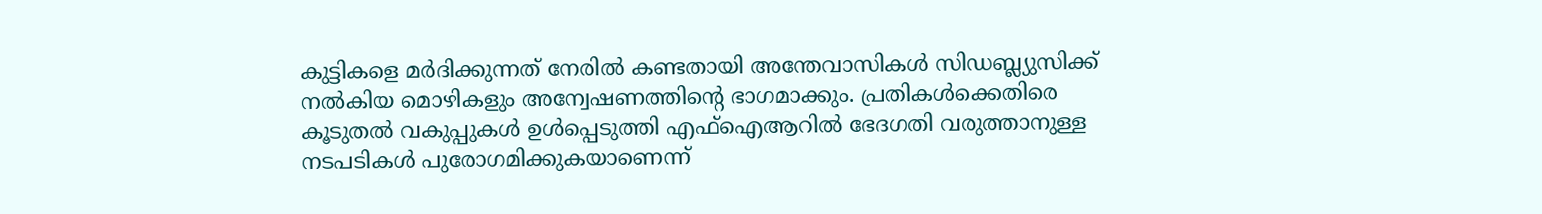കുട്ടികളെ മർദിക്കുന്നത് നേരിൽ കണ്ടതായി അന്തേവാസികൾ സിഡബ്ല്യുസിക്ക് നൽകിയ മൊഴികളും അന്വേഷണത്തിന്റെ ഭാഗമാക്കും. പ്രതികൾക്കെതിരെ കൂടുതൽ വകുപ്പുകൾ ഉൾപ്പെടുത്തി എഫ്‌ഐആറിൽ ഭേദഗതി വരുത്താനുള്ള നടപടികൾ പുരോഗമിക്കുകയാണെന്ന്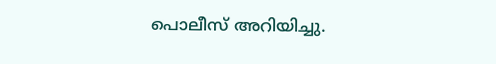പൊലീസ് അറിയിച്ചു.